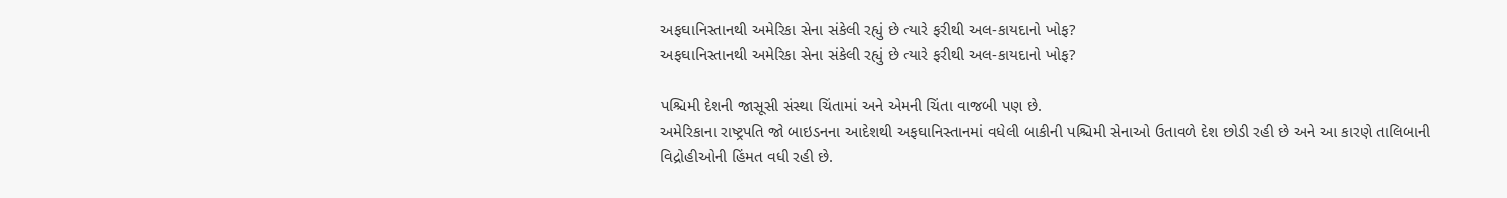અફઘાનિસ્તાનથી અમેરિકા સેના સંકેલી રહ્યું છે ત્યારે ફરીથી અલ-કાયદાનો ખોફ?
અફઘાનિસ્તાનથી અમેરિકા સેના સંકેલી રહ્યું છે ત્યારે ફરીથી અલ-કાયદાનો ખોફ?

પશ્ચિમી દેશની જાસૂસી સંસ્થા ચિંતામાં અને એમની ચિંતા વાજબી પણ છે.
અમેરિકાના રાષ્ટ્રપતિ જો બાઇડનના આદેશથી અફઘાનિસ્તાનમાં વધેલી બાકીની પશ્ચિમી સેનાઓ ઉતાવળે દેશ છોડી રહી છે અને આ કારણે તાલિબાની વિદ્રોહીઓની હિંમત વધી રહી છે.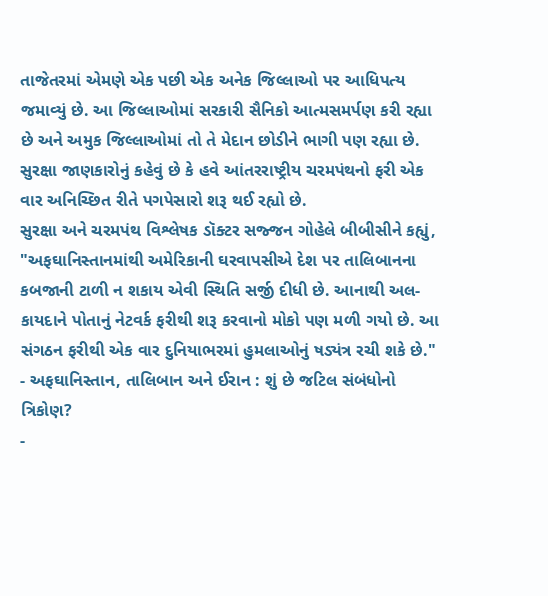તાજેતરમાં એમણે એક પછી એક અનેક જિલ્લાઓ પર આધિપત્ય જમાવ્યું છે. આ જિલ્લાઓમાં સરકારી સૈનિકો આત્મસમર્પણ કરી રહ્યા છે અને અમુક જિલ્લાઓમાં તો તે મેદાન છોડીને ભાગી પણ રહ્યા છે.
સુરક્ષા જાણકારોનું કહેવું છે કે હવે આંતરરાષ્ટ્રીય ચરમપંથનો ફરી એક વાર અનિચ્છિત રીતે પગપેસારો શરૂ થઈ રહ્યો છે.
સુરક્ષા અને ચરમપંથ વિશ્લેષક ડૉક્ટર સજ્જન ગોહેલે બીબીસીને કહ્યું, "અફઘાનિસ્તાનમાંથી અમેરિકાની ઘરવાપસીએ દેશ પર તાલિબાનના કબજાની ટાળી ન શકાય એવી સ્થિતિ સર્જી દીધી છે. આનાથી અલ-કાયદાને પોતાનું નેટવર્ક ફરીથી શરૂ કરવાનો મોકો પણ મળી ગયો છે. આ સંગઠન ફરીથી એક વાર દુનિયાભરમાં હુમલાઓનું ષડ્યંત્ર રચી શકે છે."
- અફઘાનિસ્તાન, તાલિબાન અને ઈરાન : શું છે જટિલ સંબંધોનો ત્રિકોણ?
-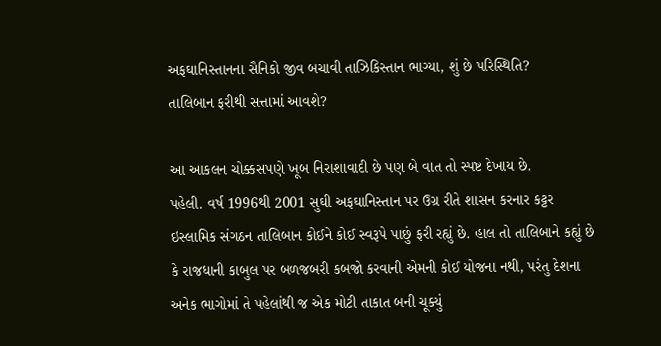અફઘાનિસ્તાનના સૈનિકો જીવ બચાવી તાઝિકિસ્તાન ભાગ્યા, શું છે પરિસ્થિતિ?
તાલિબાન ફરીથી સત્તામાં આવશે?

આ આકલન ચોક્કસપણે ખૂબ નિરાશાવાદી છે પણ બે વાત તો સ્પષ્ટ દેખાય છે.
પહેલી. વર્ષ 1996થી 2001 સુઘી અફઘાનિસ્તાન પર ઉગ્ર રીતે શાસન કરનાર કટ્ટર ઇસ્લામિક સંગઠન તાલિબાન કોઈને કોઈ સ્વરૂપે પાછું ફરી રહ્યું છે. હાલ તો તાલિબાને કહ્યું છે કે રાજધાની કાબુલ પર બળજબરી કબજો કરવાની એમની કોઈ યોજના નથી, પરંતુ દેશના અનેક ભાગોમાં તે પહેલાંથી જ એક મોટી તાકાત બની ચૂક્યું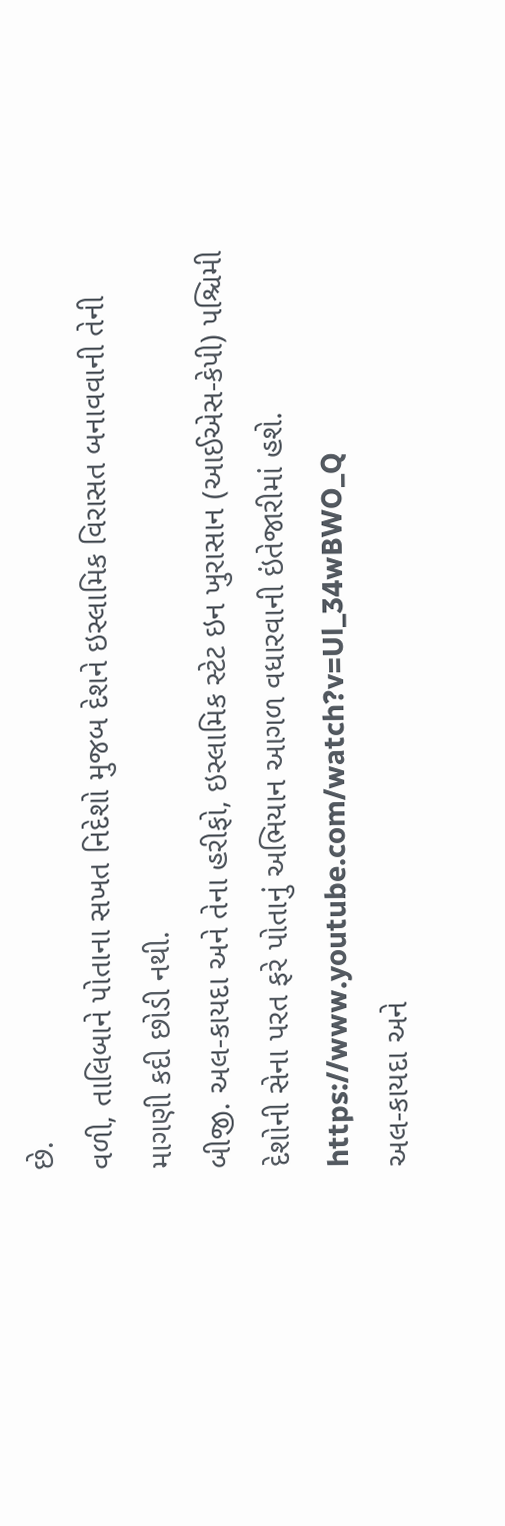છે.
વળી, તાલિબાને પોતાના સખત નિદેશો મુજબ દેશને ઇસ્લામિક વિરાસત બનાવવાની તેની માગણી કદી છોડી નથી.
બીજી. અલ-કાયદા અને તેના હરીફો, ઇસ્લામિક સ્ટેટ ઇન ખુરાસાન (આઈએસ-કેપી) પશ્ચિમી દેશોની સેના પરત ફરે પોતાનું અભિયાન આગળ વધારવાની ઇંતેજારીમાં હશે.
https://www.youtube.com/watch?v=Ul_34wBWO_Q
અલ-કાયદા અને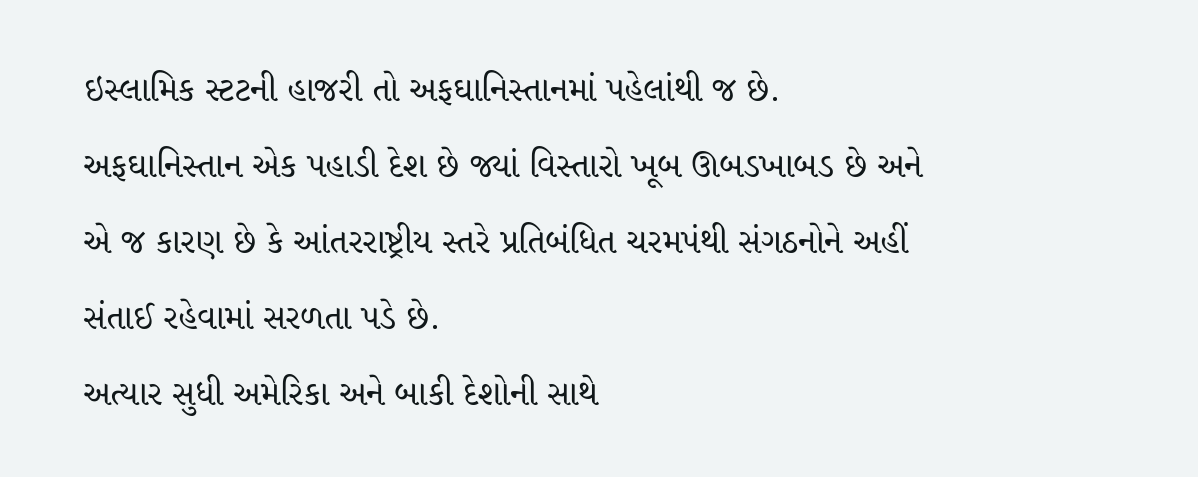ઇસ્લામિક સ્ટટની હાજરી તો અફઘાનિસ્તાનમાં પહેલાંથી જ છે. અફઘાનિસ્તાન એક પહાડી દેશ છે જ્યાં વિસ્તારો ખૂબ ઊબડખાબડ છે અને એ જ કારણ છે કે આંતરરાષ્ટ્રીય સ્તરે પ્રતિબંધિત ચરમપંથી સંગઠનોને અહીં સંતાઈ રહેવામાં સરળતા પડે છે.
અત્યાર સુધી અમેરિકા અને બાકી દેશોની સાથે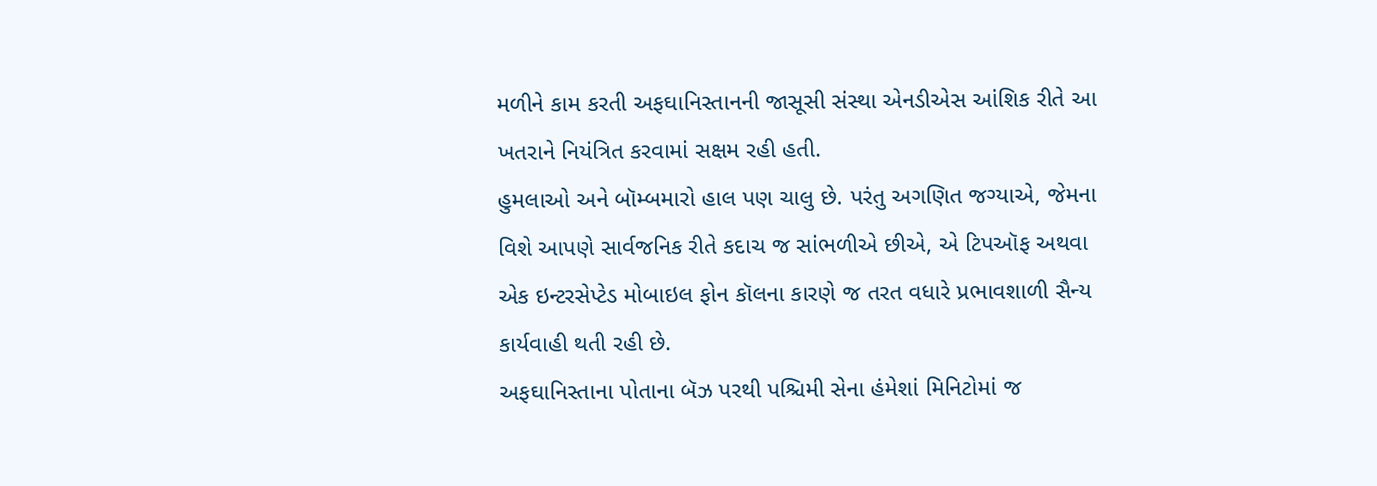મળીને કામ કરતી અફઘાનિસ્તાનની જાસૂસી સંસ્થા એનડીએસ આંશિક રીતે આ ખતરાને નિયંત્રિત કરવામાં સક્ષમ રહી હતી.
હુમલાઓ અને બૉમ્બમારો હાલ પણ ચાલુ છે. પરંતુ અગણિત જગ્યાએ, જેમના વિશે આપણે સાર્વજનિક રીતે કદાચ જ સાંભળીએ છીએ, એ ટિપઑફ અથવા એક ઇન્ટરસેપ્ટેડ મોબાઇલ ફોન કૉલના કારણે જ તરત વધારે પ્રભાવશાળી સૈન્ય કાર્યવાહી થતી રહી છે.
અફઘાનિસ્તાના પોતાના બૅઝ પરથી પશ્ચિમી સેના હંમેશાં મિનિટોમાં જ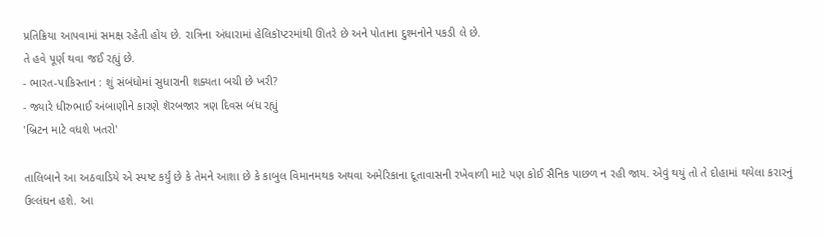પ્રતિક્રિયા આપવામાં સમક્ષ રહેતી હોય છે. રાત્રિના અંધારામાં હેલિકૉપ્ટરમાંથી ઊતરે છે અને પોતાના દુશ્મનોને પકડી લે છે.
તે હવે પૂર્ણ થવા જઈ રહ્યું છે.
- ભારત-પાકિસ્તાન : શું સંબંધોમાં સુધારાની શક્યતા બચી છે ખરી?
- જ્યારે ધીરુભાઈ અંબાણીને કારણે શૅરબજાર ત્રણ દિવસ બંધ રહ્યું
'બ્રિટન માટે વધશે ખતરો'

તાલિબાને આ અઠવાડિયે એ સ્પષ્ટ કર્યું છે કે તેમને આશા છે કે કાબુલ વિમાનમથક અથવા અમેરિકાના દૂતાવાસની રખેવાળી માટે પણ કોઈ સૈનિક પાછળ ન રહી જાય. એવું થયું તો તે દોહામાં થયેલા કરારનું ઉલ્લંઘન હશે. આ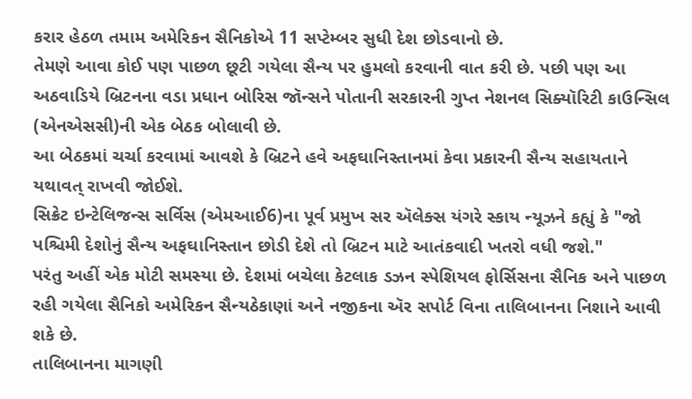કરાર હેઠળ તમામ અમેરિકન સૈનિકોએ 11 સપ્ટેમ્બર સુધી દેશ છોડવાનો છે.
તેમણે આવા કોઈ પણ પાછળ છૂટી ગયેલા સૈન્ય પર હુમલો કરવાની વાત કરી છે. પછી પણ આ અઠવાડિયે બ્રિટનના વડા પ્રધાન બોરિસ જૉન્સને પોતાની સરકારની ગુપ્ત નેશનલ સિક્યૉરિટી કાઉન્સિલ (એનએસસી)ની એક બેઠક બોલાવી છે.
આ બેઠકમાં ચર્ચા કરવામાં આવશે કે બ્રિટને હવે અફઘાનિસ્તાનમાં કેવા પ્રકારની સૈન્ય સહાયતાને યથાવત્ રાખવી જોઈશે.
સિક્રેટ ઇન્ટેલિજન્સ સર્વિસ (એમઆઈ6)ના પૂર્વ પ્રમુખ સર ઍલેક્સ યંગરે સ્કાય ન્યૂઝને કહ્યું કે "જો પશ્ચિમી દેશોનું સૈન્ય અફઘાનિસ્તાન છોડી દેશે તો બ્રિટન માટે આતંકવાદી ખતરો વધી જશે."
પરંતુ અહીં એક મોટી સમસ્યા છે. દેશમાં બચેલા કેટલાક ડઝન સ્પેશિયલ ફોર્સિસના સૈનિક અને પાછળ રહી ગયેલા સૈનિકો અમેરિકન સૈન્યઠેકાણાં અને નજીકના ઍર સપોર્ટ વિના તાલિબાનના નિશાને આવી શકે છે.
તાલિબાનના માગણી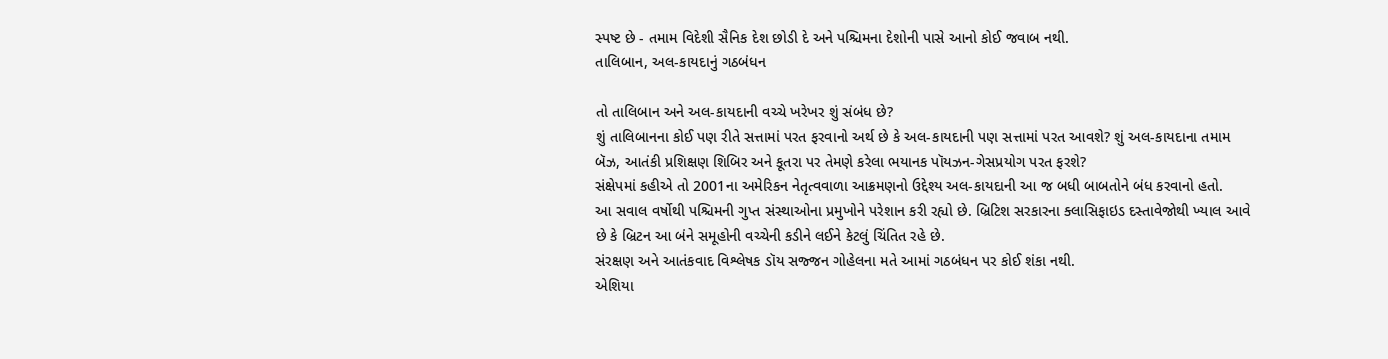સ્પષ્ટ છે - તમામ વિદેશી સૈનિક દેશ છોડી દે અને પશ્ચિમના દેશોની પાસે આનો કોઈ જવાબ નથી.
તાલિબાન, અલ-કાયદાનું ગઠબંધન

તો તાલિબાન અને અલ-કાયદાની વચ્ચે ખરેખર શું સંબંધ છે?
શું તાલિબાનના કોઈ પણ રીતે સત્તામાં પરત ફરવાનો અર્થ છે કે અલ-કાયદાની પણ સત્તામાં પરત આવશે? શું અલ-કાયદાના તમામ બૅઝ, આતંકી પ્રશિક્ષણ શિબિર અને કૂતરા પર તેમણે કરેલા ભયાનક પૉયઝન-ગેસપ્રયોગ પરત ફરશે?
સંક્ષેપમાં કહીએ તો 2001ના અમેરિકન નેતૃત્વવાળા આક્રમણનો ઉદ્દેશ્ય અલ-કાયદાની આ જ બધી બાબતોને બંધ કરવાનો હતો.
આ સવાલ વર્ષોથી પશ્ચિમની ગુપ્ત સંસ્થાઓના પ્રમુખોને પરેશાન કરી રહ્યો છે. બ્રિટિશ સરકારના ક્લાસિફાઇડ દસ્તાવેજોથી ખ્યાલ આવે છે કે બ્રિટન આ બંને સમૂહોની વચ્ચેની કડીને લઈને કેટલું ચિંતિત રહે છે.
સંરક્ષણ અને આતંકવાદ વિશ્લેષક ડૉય સજ્જન ગોહેલના મતે આમાં ગઠબંધન પર કોઈ શંકા નથી.
એશિયા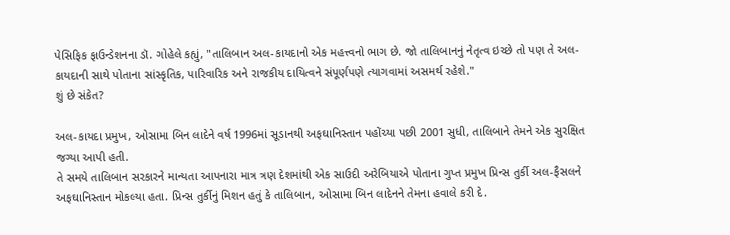પેસિફિક ફાઉન્ડેશનના ડૉ. ગોહેલે કહ્યું, "તાલિબાન અલ-કાયદાનો એક મહત્ત્વનો ભાગ છે. જો તાલિબાનનું નેતૃત્વ ઇચ્છે તો પણ તે અલ-કાયદાની સાથે પોતાના સાંસ્કૃતિક, પારિવારિક અને રાજકીય દાયિત્વને સંપૂર્ણપણે ત્યાગવામાં અસમર્થ રહેશે."
શું છે સંકેત?

અલ-કાયદા પ્રમુખ, ઓસામા બિન લાદેને વર્ષ 1996માં સૂડાનથી અફઘાનિસ્તાન પહોંચ્યા પછી 2001 સુધી, તાલિબાને તેમને એક સુરક્ષિત જગ્યા આપી હતી.
તે સમયે તાલિબાન સરકારને માન્યતા આપનારા માત્ર ત્રણ દેશમાંથી એક સાઉદી અરેબિયાએ પોતાના ગુપ્ત પ્રમુખ પ્રિન્સ તુર્કી અલ-ફૈસલને અફઘાનિસ્તાન મોકલ્યા હતા. પ્રિન્સ તુર્કીનું મિશન હતું કે તાલિબાન, ઓસામા બિન લાદેનને તેમના હવાલે કરી દે.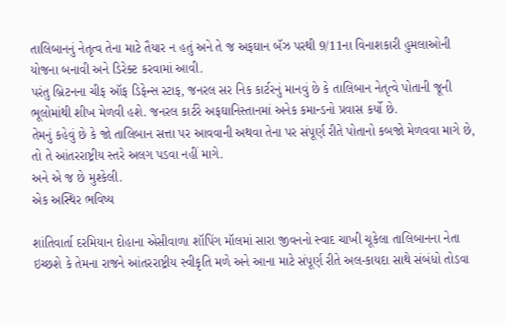તાલિબાનનું નેતૃત્વ તેના માટે તૈયાર ન હતું અને તે જ અફઘાન બૅઝ પરથી 9/11ના વિનાશકારી હુમલાઓની યોજના બનાવી અને ડિરેક્ટ કરવામાં આવી.
પરંતુ બ્રિટનના ચીફ ઑફ ડિફેન્સ સ્ટાફ, જનરલ સર નિક કાર્ટરનું માનવું છે કે તાલિબાન નેતૃત્વે પોતાની જૂની ભૂલોમાંથી શીખ મેળવી હશે. જનરલ કાર્ટરે અફઘાનિસ્તાનમાં અનેક કમાન્ડનો પ્રવાસ કર્યો છે.
તેમનું કહેવું છે કે જો તાલિબાન સત્તા પર આવવાની અથવા તેના પર સંપૂર્ણ રીતે પોતાનો કબજો મેળવવા માગે છે, તો તે આંતરરાષ્ટ્રીય સ્તરે અલગ પડવા નહીં માગે.
અને એ જ છે મુશ્કેલી.
એક અસ્થિર ભવિષ્ય

શાંતિવાર્તા દરમિયાન દોહાના એસીવાળા શૉપિંગ મૉલમાં સારા જીવનનો સ્વાદ ચાખી ચૂકેલા તાલિબાનના નેતા ઇચ્છશે કે તેમના રાજને આંતરરાષ્ટ્રીય સ્વીકૃતિ મળે અને આના માટે સંપૂર્ણ રીતે અલ-કાયદા સાથે સંબંધો તોડવા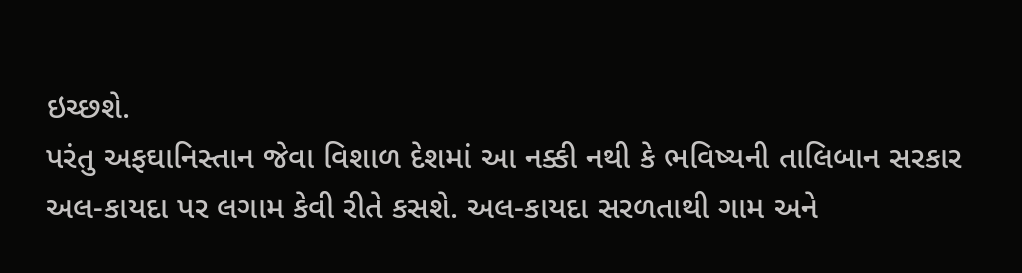ઇચ્છશે.
પરંતુ અફઘાનિસ્તાન જેવા વિશાળ દેશમાં આ નક્કી નથી કે ભવિષ્યની તાલિબાન સરકાર અલ-કાયદા પર લગામ કેવી રીતે કસશે. અલ-કાયદા સરળતાથી ગામ અને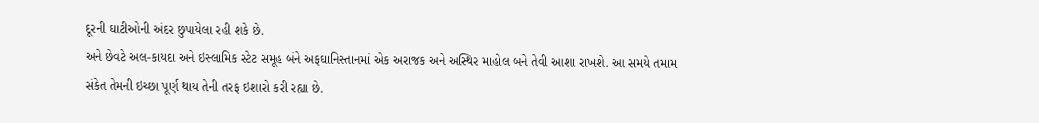દૂરની ઘાટીઓની અંદર છુપાયેલા રહી શકે છે.
અને છેવટે અલ-કાયદા અને ઇસ્લામિક સ્ટેટ સમૂહ બંને અફઘાનિસ્તાનમાં એક અરાજક અને અસ્થિર માહોલ બને તેવી આશા રાખશે. આ સમયે તમામ સંકેત તેમની ઇચ્છા પૂર્ણ થાય તેની તરફ ઇશારો કરી રહ્યા છે.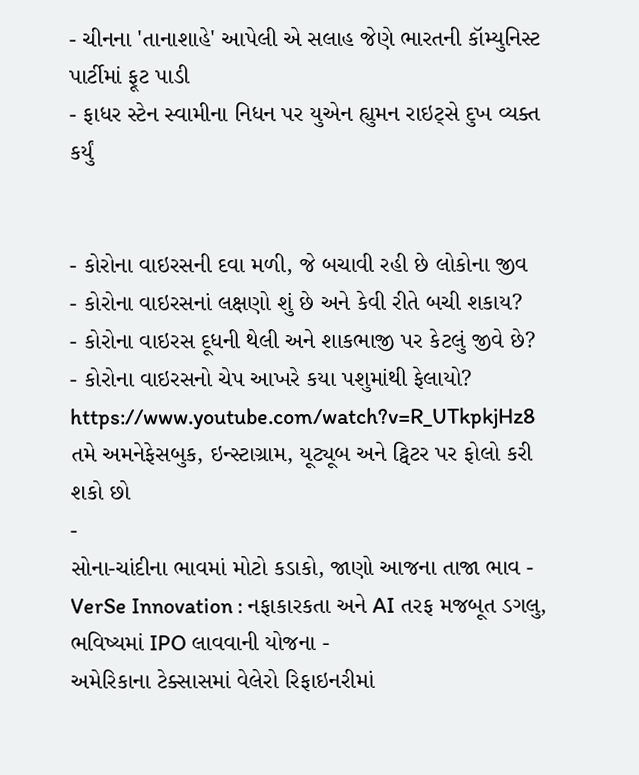- ચીનના 'તાનાશાહે' આપેલી એ સલાહ જેણે ભારતની કૉમ્યુનિસ્ટ પાર્ટીમાં ફૂટ પાડી
- ફાધર સ્ટેન સ્વામીના નિધન પર યુએન હ્યુમન રાઇટ્સે દુખ વ્યક્ત કર્યું


- કોરોના વાઇરસની દવા મળી, જે બચાવી રહી છે લોકોના જીવ
- કોરોના વાઇરસનાં લક્ષણો શું છે અને કેવી રીતે બચી શકાય?
- કોરોના વાઇરસ દૂધની થેલી અને શાકભાજી પર કેટલું જીવે છે?
- કોરોના વાઇરસનો ચેપ આખરે કયા પશુમાંથી ફેલાયો?
https://www.youtube.com/watch?v=R_UTkpkjHz8
તમે અમનેફેસબુક, ઇન્સ્ટાગ્રામ, યૂટ્યૂબ અને ટ્વિટર પર ફોલો કરી શકો છો
-
સોના-ચાંદીના ભાવમાં મોટો કડાકો, જાણો આજના તાજા ભાવ -
VerSe Innovation : નફાકારકતા અને AI તરફ મજબૂત ડગલુ, ભવિષ્યમાં IPO લાવવાની યોજના -
અમેરિકાના ટેક્સાસમાં વેલેરો રિફાઇનરીમાં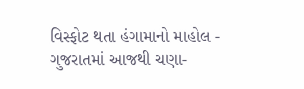વિસ્ફોટ થતા હંગામાનો માહોલ -
ગુજરાતમાં આજથી ચણા-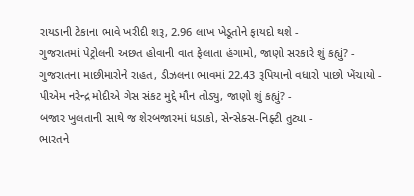રાયડાની ટેકાના ભાવે ખરીદી શરૂ, 2.96 લાખ ખેડૂતોને ફાયદો થશે -
ગુજરાતમાં પેટ્રોલની અછત હોવાની વાત ફેલાતા હંગામો, જાણો સરકારે શું કહ્યું? -
ગુજરાતના માછીમારોને રાહત, ડીઝલના ભાવમાં 22.43 રૂપિયાનો વધારો પાછો ખેંચાયો -
પીએમ નરેન્દ્ર મોદીએ ગેસ સંકટ મુદ્દે મૌન તોડ્યુ, જાણો શું કહ્યું? -
બજાર ખુલતાની સાથે જ શેરબજારમાં ધડાકો, સેન્સેક્સ-નિફ્ટી તુટ્યા -
ભારતને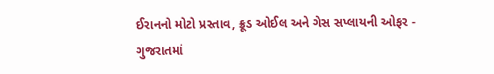ઈરાનનો મોટો પ્રસ્તાવ, ક્રૂડ ઓઈલ અને ગેસ સપ્લાયની ઓફર -
ગુજરાતમાં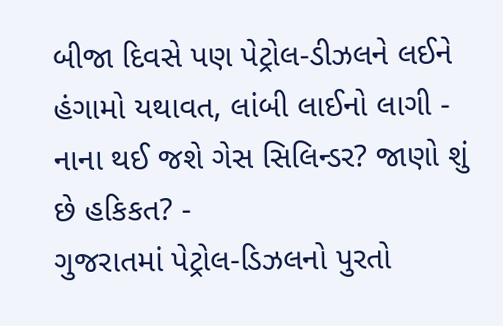બીજા દિવસે પણ પેટ્રોલ-ડીઝલને લઈને હંગામો યથાવત, લાંબી લાઈનો લાગી -
નાના થઈ જશે ગેસ સિલિન્ડર? જાણો શું છે હકિકત? -
ગુજરાતમાં પેટ્રોલ-ડિઝલનો પુરતો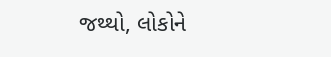જથ્થો, લોકોને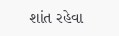શાંત રહેવા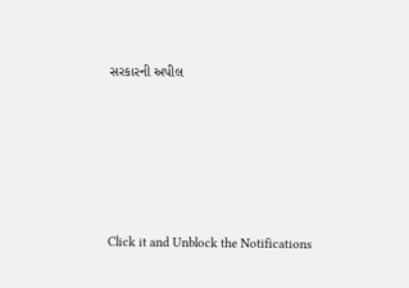સરકારની અપીલ








Click it and Unblock the Notifications